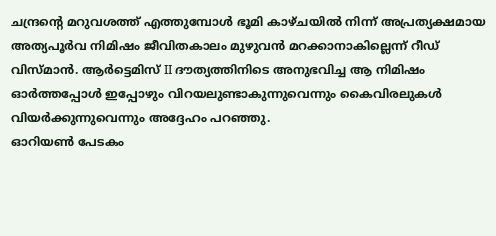ചന്ദ്രന്റെ മറുവശത്ത് എത്തുമ്പോൾ ഭൂമി കാഴ്ചയിൽ നിന്ന് അപ്രത്യക്ഷമായ അത്യപൂർവ നിമിഷം ജീവിതകാലം മുഴുവൻ മറക്കാനാകില്ലെന്ന് റീഡ് വിസ്മാൻ. ആർട്ടെമിസ് II ദൗത്യത്തിനിടെ അനുഭവിച്ച ആ നിമിഷം ഓർത്തപ്പോൾ ഇപ്പോഴും വിറയലുണ്ടാകുന്നുവെന്നും കൈവിരലുകൾ വിയർക്കുന്നുവെന്നും അദ്ദേഹം പറഞ്ഞു.
ഓറിയൺ പേടകം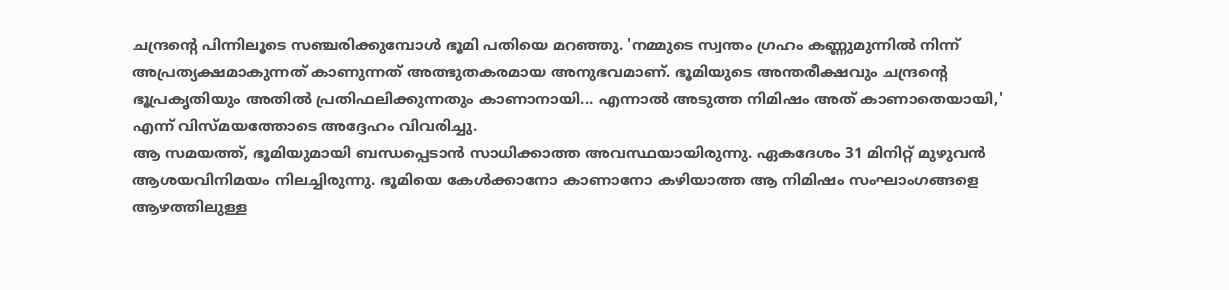ചന്ദ്രന്റെ പിന്നിലൂടെ സഞ്ചരിക്കുമ്പോൾ ഭൂമി പതിയെ മറഞ്ഞു. 'നമ്മുടെ സ്വന്തം ഗ്രഹം കണ്ണുമുന്നിൽ നിന്ന് അപ്രത്യക്ഷമാകുന്നത് കാണുന്നത് അത്ഭുതകരമായ അനുഭവമാണ്. ഭൂമിയുടെ അന്തരീക്ഷവും ചന്ദ്രന്റെ ഭൂപ്രകൃതിയും അതിൽ പ്രതിഫലിക്കുന്നതും കാണാനായി... എന്നാൽ അടുത്ത നിമിഷം അത് കാണാതെയായി,' എന്ന് വിസ്മയത്തോടെ അദ്ദേഹം വിവരിച്ചു.
ആ സമയത്ത്, ഭൂമിയുമായി ബന്ധപ്പെടാൻ സാധിക്കാത്ത അവസ്ഥയായിരുന്നു. ഏകദേശം 31 മിനിറ്റ് മുഴുവൻ ആശയവിനിമയം നിലച്ചിരുന്നു. ഭൂമിയെ കേൾക്കാനോ കാണാനോ കഴിയാത്ത ആ നിമിഷം സംഘാംഗങ്ങളെ ആഴത്തിലുള്ള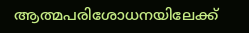ആത്മപരിശോധനയിലേക്ക്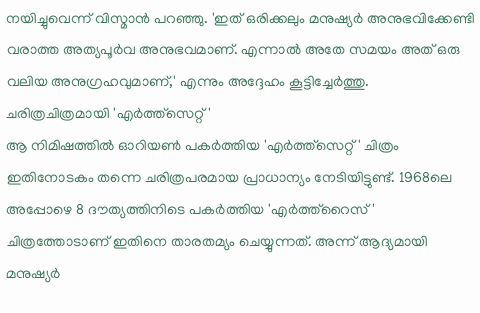നയിച്ചുവെന്ന് വിസ്മാൻ പറഞ്ഞു. 'ഇത് ഒരിക്കലും മനുഷ്യർ അനുഭവിക്കേണ്ടി വരാത്ത അത്യപൂർവ അനുഭവമാണ്. എന്നാൽ അതേ സമയം അത് ഒരു വലിയ അനുഗ്രഹവുമാണ്,' എന്നും അദ്ദേഹം കൂട്ടിച്ചേർത്തു.
ചരിത്രചിത്രമായി 'എർത്ത്സെറ്റ്'
ആ നിമിഷത്തിൽ ഓറിയൺ പകർത്തിയ 'എർത്ത്സെറ്റ്' ചിത്രം ഇതിനോടകം തന്നെ ചരിത്രപരമായ പ്രാധാന്യം നേടിയിട്ടുണ്ട്. 1968ലെ അപ്പോഴെ 8 ദൗത്യത്തിനിടെ പകർത്തിയ 'എർത്ത്റൈസ്' ചിത്രത്തോടാണ് ഇതിനെ താരതമ്യം ചെയ്യുന്നത്. അന്ന് ആദ്യമായി മനുഷ്യർ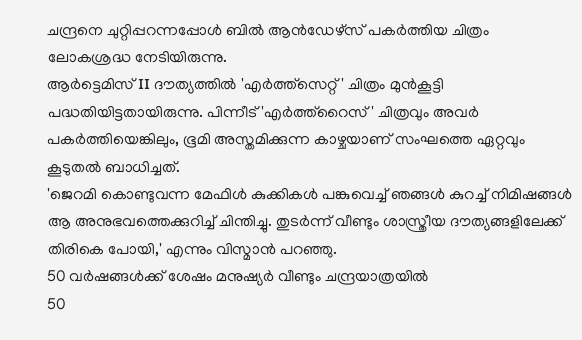ചന്ദ്രനെ ചുറ്റിപ്പറന്നപ്പോൾ ബിൽ ആൻഡേഴ്സ് പകർത്തിയ ചിത്രം ലോകശ്രദ്ധ നേടിയിരുന്നു.
ആർട്ടെമിസ് II ദൗത്യത്തിൽ 'എർത്ത്സെറ്റ്' ചിത്രം മുൻകൂട്ടി പദ്ധതിയിട്ടതായിരുന്നു. പിന്നീട് 'എർത്ത്റൈസ്' ചിത്രവും അവർ പകർത്തിയെങ്കിലും, ഭൂമി അസ്തമിക്കുന്ന കാഴ്ചയാണ് സംഘത്തെ ഏറ്റവും കൂടുതൽ ബാധിച്ചത്.
'ജെറമി കൊണ്ടുവന്ന മേഫിൾ കുക്കികൾ പങ്കുവെച്ച് ഞങ്ങൾ കുറച്ച് നിമിഷങ്ങൾ ആ അനുഭവത്തെക്കുറിച്ച് ചിന്തിച്ചു. തുടർന്ന് വീണ്ടും ശാസ്ത്രീയ ദൗത്യങ്ങളിലേക്ക് തിരികെ പോയി,' എന്നും വിസ്മാൻ പറഞ്ഞു.
50 വർഷങ്ങൾക്ക് ശേഷം മനുഷ്യർ വീണ്ടും ചന്ദ്രയാത്രയിൽ
50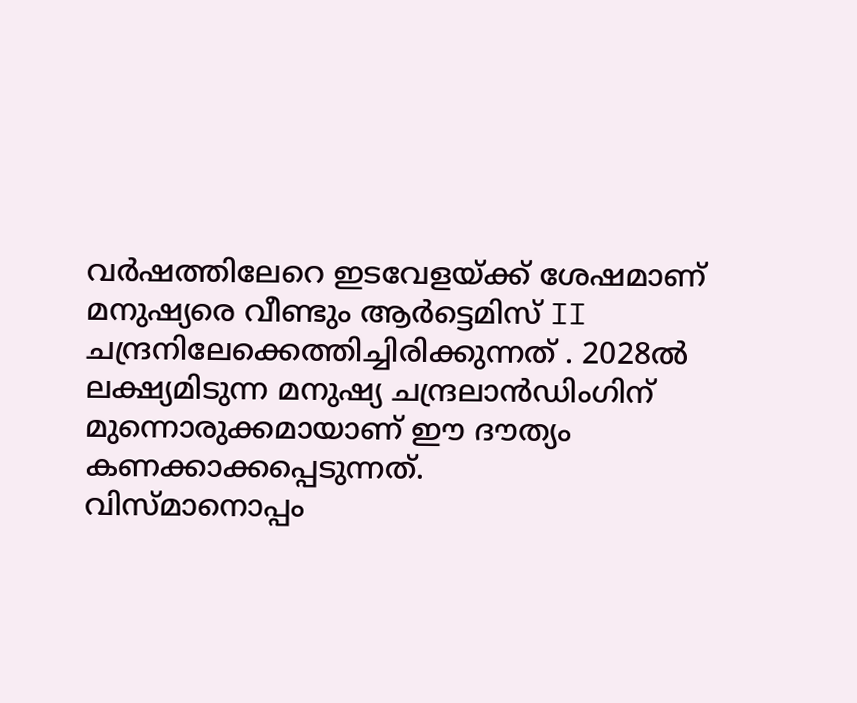വർഷത്തിലേറെ ഇടവേളയ്ക്ക് ശേഷമാണ് മനുഷ്യരെ വീണ്ടും ആർട്ടെമിസ് II ചന്ദ്രനിലേക്കെത്തിച്ചിരിക്കുന്നത് . 2028ൽ ലക്ഷ്യമിടുന്ന മനുഷ്യ ചന്ദ്രലാൻഡിംഗിന് മുന്നൊരുക്കമായാണ് ഈ ദൗത്യം കണക്കാക്കപ്പെടുന്നത്.
വിസ്മാനൊപ്പം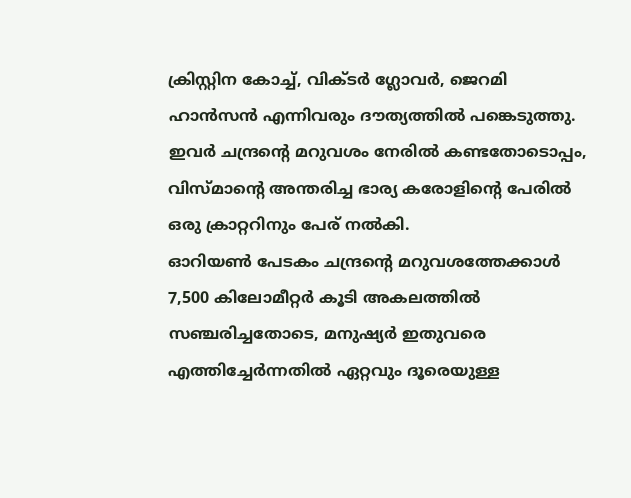ക്രിസ്റ്റിന കോച്ച്, വിക്ടർ ഗ്ലോവർ, ജെറമി ഹാൻസൻ എന്നിവരും ദൗത്യത്തിൽ പങ്കെടുത്തു. ഇവർ ചന്ദ്രന്റെ മറുവശം നേരിൽ കണ്ടതോടൊപ്പം, വിസ്മാന്റെ അന്തരിച്ച ഭാര്യ കരോളിന്റെ പേരിൽ ഒരു ക്രാറ്ററിനും പേര് നൽകി.
ഓറിയൺ പേടകം ചന്ദ്രന്റെ മറുവശത്തേക്കാൾ 7,500 കിലോമീറ്റർ കൂടി അകലത്തിൽ സഞ്ചരിച്ചതോടെ, മനുഷ്യർ ഇതുവരെ എത്തിച്ചേർന്നതിൽ ഏറ്റവും ദൂരെയുള്ള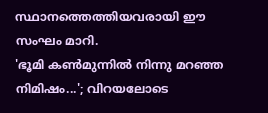സ്ഥാനത്തെത്തിയവരായി ഈ സംഘം മാറി.
'ഭൂമി കൺമുന്നിൽ നിന്നു മറഞ്ഞ നിമിഷം...'; വിറയലോടെ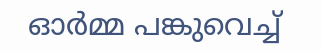ഓർമ്മ പങ്കുവെച്ച്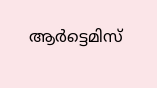ആർട്ടെമിസ്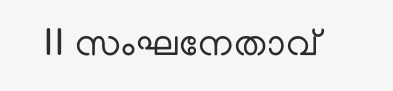II സംഘനേതാവ്